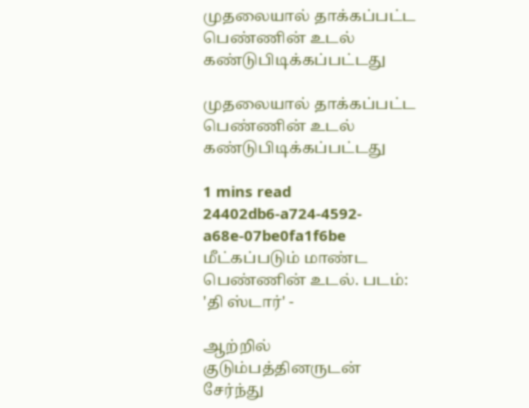முதலையால் தாக்கப்பட்ட பெண்ணின் உடல் கண்டுபிடிக்கப்பட்டது

முதலையால் தாக்கப்பட்ட பெண்ணின் உடல் கண்டுபிடிக்கப்பட்டது

1 mins read
24402db6-a724-4592-a68e-07be0fa1f6be
மீட்கப்படும் மாண்ட பெண்ணின் உடல். படம்: 'தி ஸ்டார்' -

ஆற்றில் குடும்பத்தினருடன் சேர்ந்து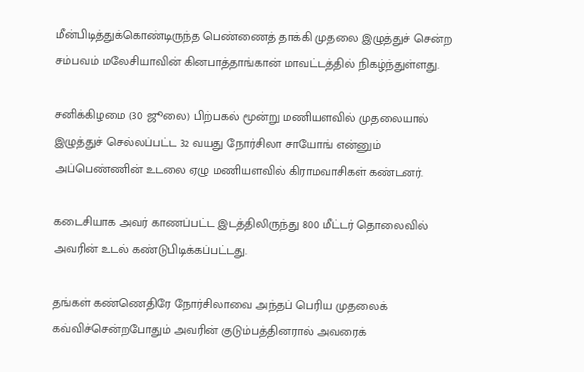மீன்பிடித்துக்கொண்டிருந்த பெண்ணைத் தாக்கி முதலை இழுத்துச் சென்ற சம்பவம் மலேசியாவின் கினபாத்தாங்கான் மாவட்டத்தில் நிகழ்ந்துள்ளது.

சனிக்கிழமை (30 ஜூலை) பிற்பகல் மூன்று மணியளவில் முதலையால் இழுத்துச் செல்லப்பட்ட 32 வயது நோர்சிலா சாயோங் என்னும் அப்பெண்ணின் உடலை ஏழு மணியளவில் கிராமவாசிகள் கண்டனர்.

கடைசியாக அவர் காணப்பட்ட இடத்திலிருந்து 800 மீட்டர் தொலைவில் அவரின் உடல் கண்டுபிடிக்கப்பட்டது.

தங்கள் கண்ணெதிரே நோர்சிலாவை அந்தப் பெரிய முதலைக் கவ்விச்சென்றபோதும் அவரின் குடும்பத்தினரால் அவரைக்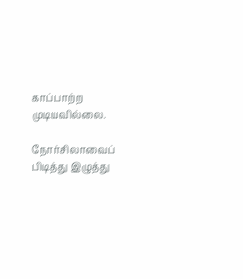காப்பாற்ற முடியவில்லை.

நோர்சிலாவைப் பிடித்து இழுத்து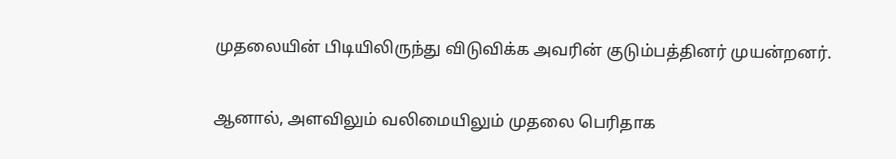முதலையின் பிடியிலிருந்து விடுவிக்க அவரின் குடும்பத்தினர் முயன்றனர்.

ஆனால், அளவிலும் வலிமையிலும் முதலை பெரிதாக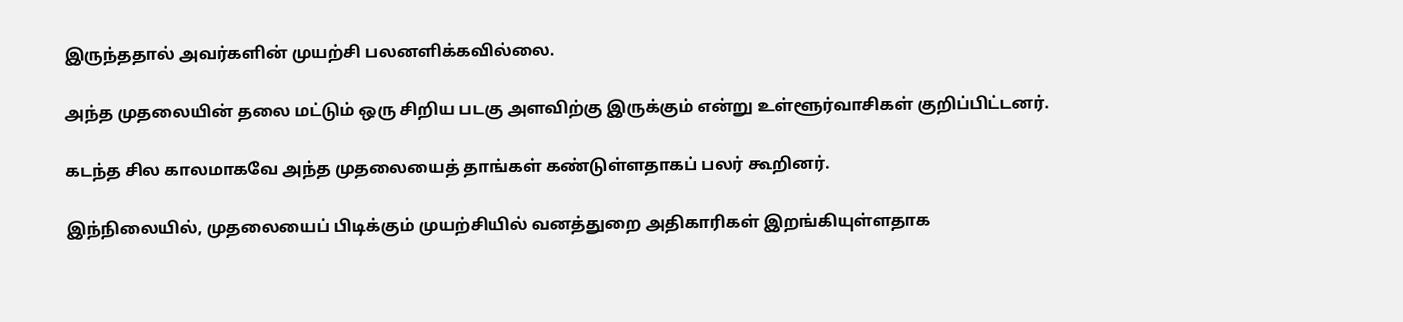இருந்ததால் அவர்களின் முயற்சி பலனளிக்கவில்லை.

அந்த முதலையின் தலை மட்டும் ஒரு சிறிய படகு அளவிற்கு இருக்கும் என்று உள்ளூர்வாசிகள் குறிப்பிட்டனர்.

கடந்த சில காலமாகவே அந்த முதலையைத் தாங்கள் கண்டுள்ளதாகப் பலர் கூறினர்.

இந்நிலையில், முதலையைப் பிடிக்கும் முயற்சியில் வனத்துறை அதிகாரிகள் இறங்கியுள்ளதாக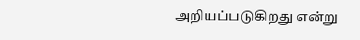அறியப்படுகிறது என்று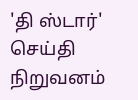'தி ஸ்டார்' செய்தி நிறுவனம்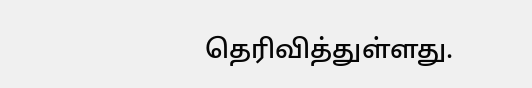தெரிவித்துள்ளது.